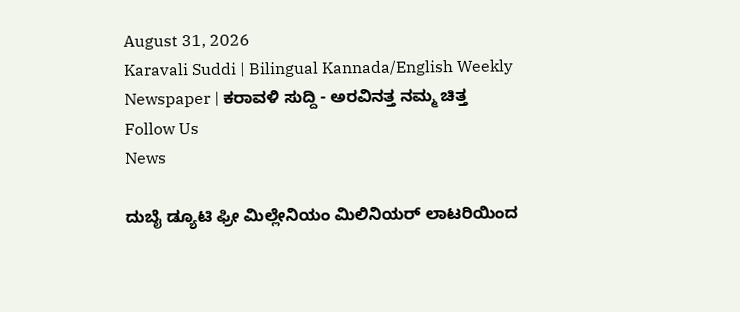August 31, 2026
Karavali Suddi | Bilingual Kannada/English Weekly Newspaper | ಕರಾವಳಿ ಸುದ್ದಿ - ಅರವಿನತ್ತ ನಮ್ಮ ಚಿತ್ತ
Follow Us
News

ದುಬೈ ಡ್ಯೂಟಿ ಫ್ರೀ ಮಿಲ್ಲೇನಿಯಂ ಮಿಲಿನಿಯರ್ ಲಾಟರಿಯಿಂದ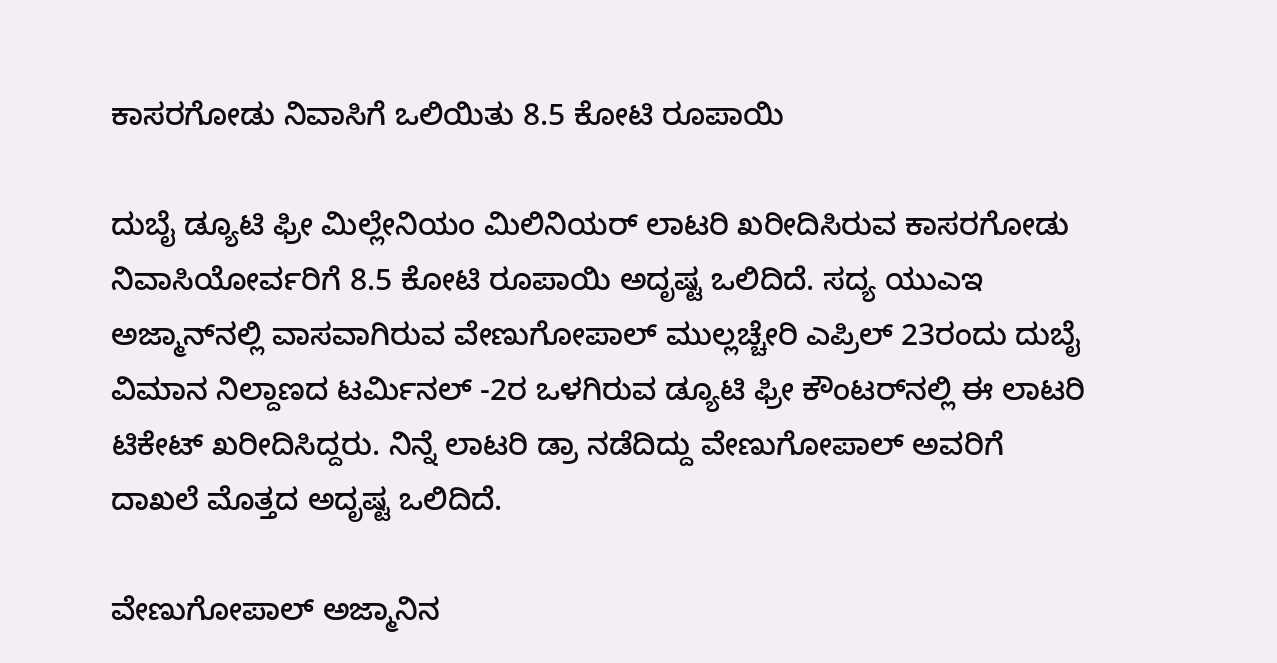ಕಾಸರಗೋಡು ನಿವಾಸಿಗೆ ಒಲಿಯಿತು 8.5 ಕೋಟಿ ರೂಪಾಯಿ

ದುಬೈ ಡ್ಯೂಟಿ ಫ್ರೀ ಮಿಲ್ಲೇನಿಯಂ ಮಿಲಿನಿಯರ್ ಲಾಟರಿ ಖರೀದಿಸಿರುವ ಕಾಸರಗೋಡು ನಿವಾಸಿಯೋರ್ವರಿಗೆ 8.5 ಕೋಟಿ ರೂಪಾಯಿ ಅದೃಷ್ಟ ಒಲಿದಿದೆ. ಸದ್ಯ ಯುಎಇ ಅಜ್ಮಾನ್‌ನಲ್ಲಿ ವಾಸವಾಗಿರುವ ವೇಣುಗೋಪಾಲ್ ಮುಲ್ಲಚ್ಚೇರಿ ಎಪ್ರಿಲ್ 23ರಂದು ದುಬೈ ವಿಮಾನ ನಿಲ್ದಾಣದ ಟರ್ಮಿನಲ್ -2ರ ಒಳಗಿರುವ ಡ್ಯೂಟಿ ಫ್ರೀ ಕೌಂಟರ್‌ನಲ್ಲಿ ಈ ಲಾಟರಿ ಟಿಕೇಟ್ ಖರೀದಿಸಿದ್ದರು. ನಿನ್ನೆ ಲಾಟರಿ ಡ್ರಾ ನಡೆದಿದ್ದು ವೇಣುಗೋಪಾಲ್ ಅವರಿಗೆ ದಾಖಲೆ ಮೊತ್ತದ ಅದೃಷ್ಟ ಒಲಿದಿದೆ.

ವೇಣುಗೋಪಾಲ್ ಅಜ್ಮಾನಿನ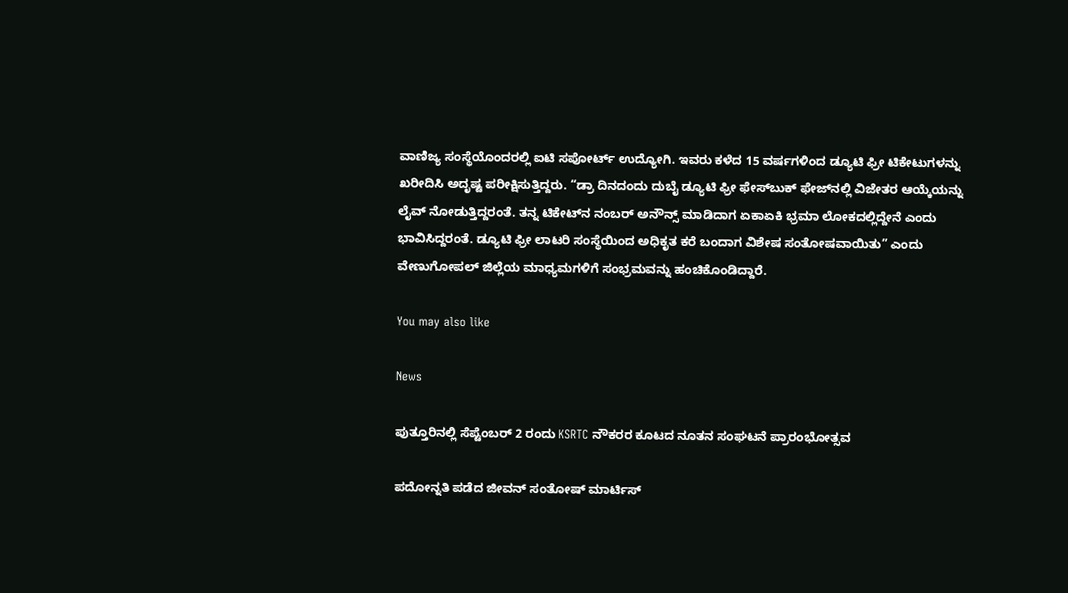ವಾಣಿಜ್ಯ ಸಂಸ್ಥೆಯೊಂದರಲ್ಲಿ ಐಟಿ ಸಪೋರ್ಟ್ ಉದ್ಯೋಗಿ. ಇವರು ಕಳೆದ 15 ವರ್ಷಗಳಿಂದ ಡ್ಯೂಟಿ ಫ್ರೀ ಟಿಕೇಟುಗಳನ್ನು ಖರೀದಿಸಿ ಅದೃಷ್ಟ ಪರೀಕ್ಷಿಸುತ್ತಿದ್ದರು. “ಡ್ರಾ ದಿನದಂದು ದುಬೈ ಡ್ಯೂಟಿ ಫ್ರೀ ಫೇಸ್‌ಬುಕ್ ಫೇಜ್‌ನಲ್ಲಿ ವಿಜೇತರ ಆಯ್ಕೆಯನ್ನು ಲೈವ್ ನೋಡುತ್ತಿದ್ದರಂತೆ. ತನ್ನ ಟಿಕೇಟ್‌ನ ನಂಬರ್ ಅನೌನ್ಸ್ ಮಾಡಿದಾಗ ಏಕಾಏಕಿ ಭ್ರಮಾ ಲೋಕದಲ್ಲಿದ್ದೇನೆ ಎಂದು ಭಾವಿಸಿದ್ದರಂತೆ. ಡ್ಯೂಟಿ ಫ್ರೀ ಲಾಟರಿ ಸಂಸ್ಥೆಯಿಂದ ಅಧಿಕೃತ ಕರೆ ಬಂದಾಗ ವಿಶೇಷ ಸಂತೋಷವಾಯಿತು” ಎಂದು ವೇಣುಗೋಪಲ್ ಜಿಲ್ಲೆಯ ಮಾಧ್ಯಮಗಳಿಗೆ ಸಂಭ್ರಮವನ್ನು ಹಂಚಿಕೊಂಡಿದ್ದಾರೆ.

You may also like

News

ಪುತ್ತೂರಿನಲ್ಲಿ ಸೆಪ್ಟೆಂಬರ್ 2 ರಂದು KSRTC ನೌಕರರ ಕೂಟದ ನೂತನ ಸಂಘಟನೆ ಪ್ರಾರಂಭೋತ್ಸವ

ಪದೋನ್ನತಿ ಪಡೆದ ಜೀವನ್ ಸಂತೋಷ್ ಮಾರ್ಟಿಸ್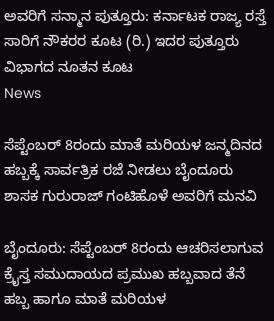ಅವರಿಗೆ ಸನ್ಮಾನ ಪುತ್ತೂರು: ಕರ್ನಾಟಕ ರಾಜ್ಯ ರಸ್ತೆ ಸಾರಿಗೆ ನೌಕರರ ಕೂಟ (ರಿ.) ಇದರ ಪುತ್ತೂರು ವಿಭಾಗದ ನೂತನ ಕೂಟ
News

ಸೆಪ್ಟೆಂಬರ್ 8ರಂದು ಮಾತೆ ಮರಿಯಳ ಜನ್ಮದಿನದ ಹಬ್ಬಕ್ಕೆ ಸಾರ್ವತ್ರಿಕ ರಜೆ ನೀಡಲು ಬೈಂದೂರು ಶಾಸಕ ಗುರುರಾಜ್ ಗಂಟಿಹೊಳೆ ಅವರಿಗೆ ಮನವಿ

ಬೈಂದೂರು: ಸೆಪ್ಟೆಂಬರ್ 8ರಂದು ಆಚರಿಸಲಾಗುವ ಕ್ರೈಸ್ತ ಸಮುದಾಯದ ಪ್ರಮುಖ ಹಬ್ಬವಾದ ತೆನೆ ಹಬ್ಬ ಹಾಗೂ ಮಾತೆ ಮರಿಯಳ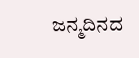ಜನ್ಮದಿನದ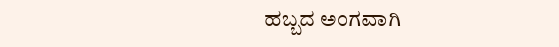ಹಬ್ಬದ ಅಂಗವಾಗಿ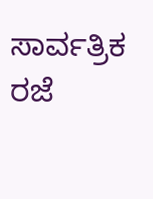ಸಾರ್ವತ್ರಿಕ ರಜೆ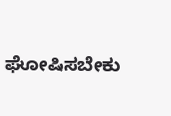ಘೋಷಿಸಬೇಕು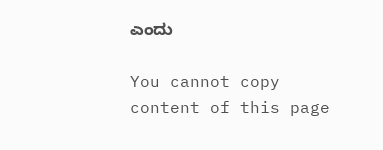ಎಂದು

You cannot copy content of this page